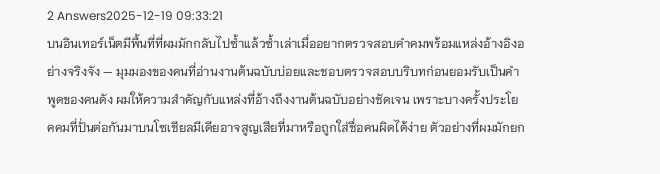2 Answers2025-12-19 09:33:21
บนอินเทอร์เน็ตมีพื้นที่ที่ผมมักกลับไปซ้ำแล้วซ้ำเล่าเมื่ออยากตรวจสอบคำคมพร้อมแหล่งอ้างอิงอย่างจริงจัง — มุมมองของคนที่อ่านงานต้นฉบับบ่อยและชอบตรวจสอบบริบทก่อนยอมรับเป็นคำพูดของคนดัง ผมให้ความสำคัญกับแหล่งที่อ้างถึงงานต้นฉบับอย่างชัดเจน เพราะบางครั้งประโยคคมที่ปั่นต่อกันมาบนโซเชียลมีเดียอาจสูญเสียที่มาหรือถูกใส่ชื่อคนผิดได้ง่าย ตัวอย่างที่ผมมักยก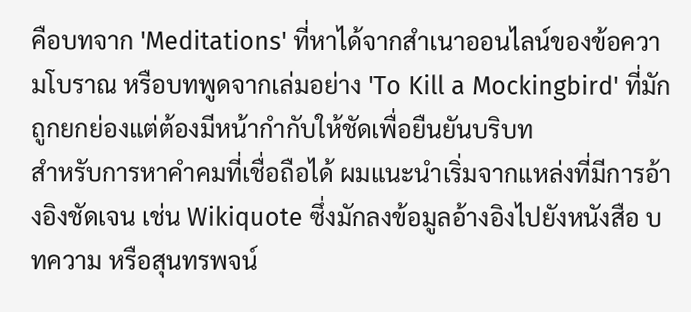คือบทจาก 'Meditations' ที่หาได้จากสำเนาออนไลน์ของข้อความโบราณ หรือบทพูดจากเล่มอย่าง 'To Kill a Mockingbird' ที่มักถูกยกย่องแต่ต้องมีหน้ากำกับให้ชัดเพื่อยืนยันบริบท
สำหรับการหาคำคมที่เชื่อถือได้ ผมแนะนำเริ่มจากแหล่งที่มีการอ้างอิงชัดเจน เช่น Wikiquote ซึ่งมักลงข้อมูลอ้างอิงไปยังหนังสือ บทความ หรือสุนทรพจน์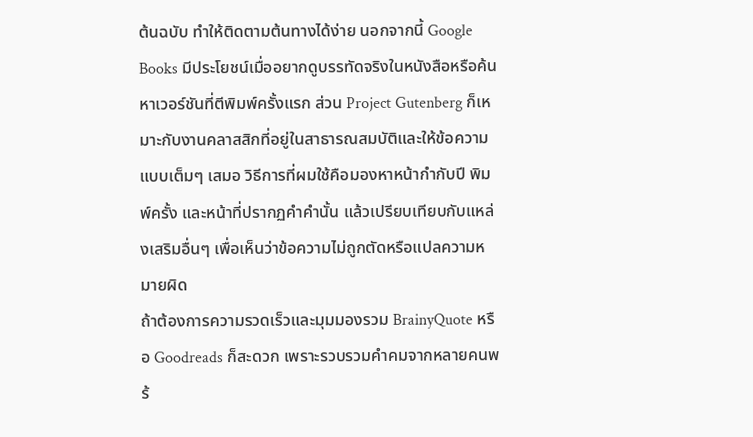ต้นฉบับ ทำให้ติดตามต้นทางได้ง่าย นอกจากนี้ Google Books มีประโยชน์เมื่ออยากดูบรรทัดจริงในหนังสือหรือค้นหาเวอร์ชันที่ตีพิมพ์ครั้งแรก ส่วน Project Gutenberg ก็เหมาะกับงานคลาสสิกที่อยู่ในสาธารณสมบัติและให้ข้อความแบบเต็มๆ เสมอ วิธีการที่ผมใช้คือมองหาหน้ากำกับปี พิมพ์ครั้ง และหน้าที่ปรากฏคำคำนั้น แล้วเปรียบเทียบกับแหล่งเสริมอื่นๆ เพื่อเห็นว่าข้อความไม่ถูกตัดหรือแปลความหมายผิด
ถ้าต้องการความรวดเร็วและมุมมองรวม BrainyQuote หรือ Goodreads ก็สะดวก เพราะรวบรวมคำคมจากหลายคนพร้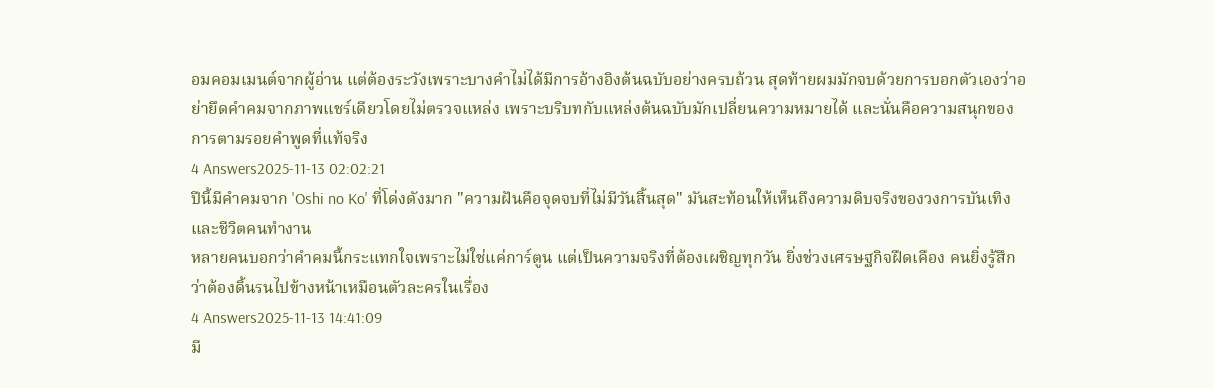อมคอมเมนต์จากผู้อ่าน แต่ต้องระวังเพราะบางคำไม่ได้มีการอ้างอิงต้นฉบับอย่างครบถ้วน สุดท้ายผมมักจบด้วยการบอกตัวเองว่าอย่ายึดคำคมจากภาพแชร์เดียวโดยไม่ตรวจแหล่ง เพราะบริบทกับแหล่งต้นฉบับมักเปลี่ยนความหมายได้ และนั่นคือความสนุกของการตามรอยคำพูดที่แท้จริง
4 Answers2025-11-13 02:02:21
ปีนี้มีคำคมจาก 'Oshi no Ko' ที่โด่งดังมาก "ความฝันคือจุดจบที่ไม่มีวันสิ้นสุด" มันสะท้อนให้เห็นถึงความดิบจริงของวงการบันเทิงและชีวิตคนทำงาน
หลายคนบอกว่าคำคมนี้กระแทกใจเพราะไม่ใช่แค่การ์ตูน แต่เป็นความจริงที่ต้องเผชิญทุกวัน ยิ่งช่วงเศรษฐกิจฝืดเคือง คนยิ่งรู้สึกว่าต้องดิ้นรนไปข้างหน้าเหมือนตัวละครในเรื่อง
4 Answers2025-11-13 14:41:09
มี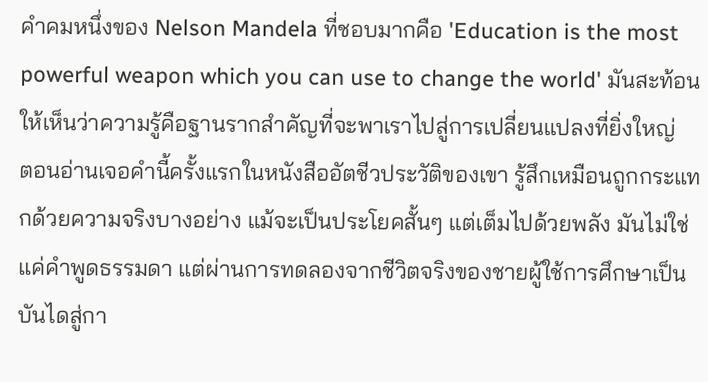คำคมหนึ่งของ Nelson Mandela ที่ชอบมากคือ 'Education is the most powerful weapon which you can use to change the world' มันสะท้อนให้เห็นว่าความรู้คือฐานรากสำคัญที่จะพาเราไปสู่การเปลี่ยนแปลงที่ยิ่งใหญ่
ตอนอ่านเจอคำนี้ครั้งแรกในหนังสืออัตชีวประวัติของเขา รู้สึกเหมือนถูกกระแทกด้วยความจริงบางอย่าง แม้จะเป็นประโยคสั้นๆ แต่เต็มไปด้วยพลัง มันไม่ใช่แค่คำพูดธรรมดา แต่ผ่านการทดลองจากชีวิตจริงของชายผู้ใช้การศึกษาเป็นบันไดสู่กา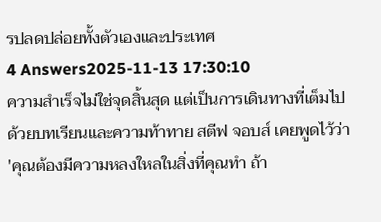รปลดปล่อยทั้งตัวเองและประเทศ
4 Answers2025-11-13 17:30:10
ความสำเร็จไม่ใช่จุดสิ้นสุด แต่เป็นการเดินทางที่เต็มไปด้วยบทเรียนและความท้าทาย สตีฟ จอบส์ เคยพูดไว้ว่า 'คุณต้องมีความหลงใหลในสิ่งที่คุณทำ ถ้า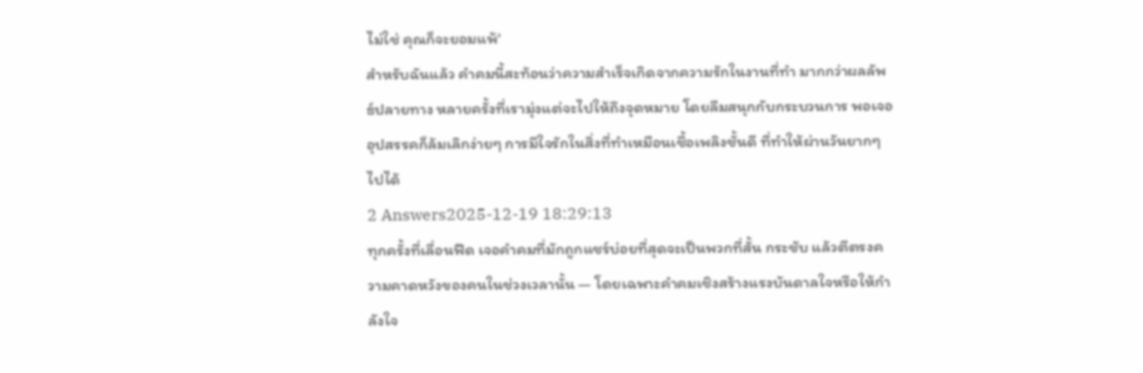ไม่ใช่ คุณก็จะยอมแพ้'
สำหรับฉันแล้ว คำคมนี้สะท้อนว่าความสำเร็จเกิดจากความรักในงานที่ทำ มากกว่าผลลัพธ์ปลายทาง หลายครั้งที่เรามุ่งแต่จะไปให้ถึงจุดหมาย โดยลืมสนุกกับกระบวนการ พอเจออุปสรรคก็ล้มเลิกง่ายๆ การมีใจรักในสิ่งที่ทำเหมือนเชื้อเพลิงชั้นดี ที่ทำให้ผ่านวันยากๆ ไปได้
2 Answers2025-12-19 18:29:13
ทุกครั้งที่เลื่อนฟีด เจอคำคมที่มักถูกแชร์บ่อยที่สุดจะเป็นพวกที่สั้น กระชับ แล้วตีตรงความคาดหวังของคนในช่วงเวลานั้น — โดยเฉพาะคำคมเชิงสร้างแรงบันดาลใจหรือให้กำลังใจ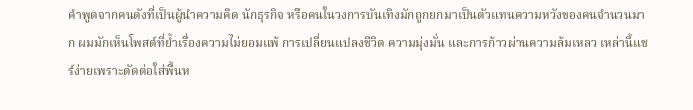คำพูดจากคนดังที่เป็นผู้นำความคิด นักธุรกิจ หรือคนในวงการบันเทิงมักถูกยกมาเป็นตัวแทนความหวังของคนจำนวนมาก ผมมักเห็นโพสต์ที่ย้ำเรื่องความไม่ยอมแพ้ การเปลี่ยนแปลงชีวิต ความมุ่งมั่น และการก้าวผ่านความล้มเหลว เหล่านี้แชร์ง่ายเพราะตัดต่อใส่พื้นห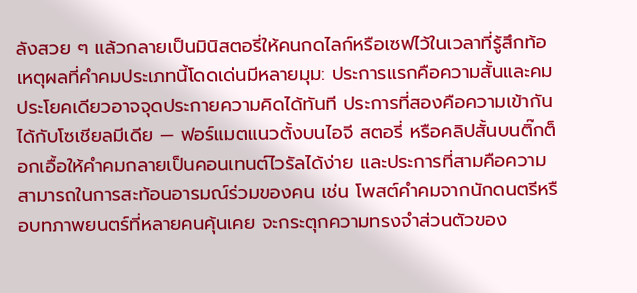ลังสวย ๆ แล้วกลายเป็นมินิสตอรี่ให้คนกดไลก์หรือเซฟไว้ในเวลาที่รู้สึกท้อ
เหตุผลที่คำคมประเภทนี้โดดเด่นมีหลายมุม: ประการแรกคือความสั้นและคม ประโยคเดียวอาจจุดประกายความคิดได้ทันที ประการที่สองคือความเข้ากันได้กับโซเชียลมีเดีย — ฟอร์แมตแนวตั้งบนไอจี สตอรี่ หรือคลิปสั้นบนติ๊กต็อกเอื้อให้คำคมกลายเป็นคอนเทนต์ไวรัลได้ง่าย และประการที่สามคือความสามารถในการสะท้อนอารมณ์ร่วมของคน เช่น โพสต์คำคมจากนักดนตรีหรือบทภาพยนตร์ที่หลายคนคุ้นเคย จะกระตุกความทรงจำส่วนตัวของ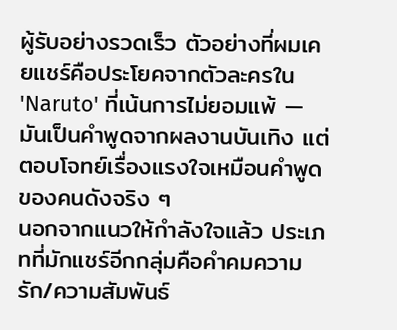ผู้รับอย่างรวดเร็ว ตัวอย่างที่ผมเคยแชร์คือประโยคจากตัวละครใน 'Naruto' ที่เน้นการไม่ยอมแพ้ — มันเป็นคำพูดจากผลงานบันเทิง แต่ตอบโจทย์เรื่องแรงใจเหมือนคำพูดของคนดังจริง ๆ
นอกจากแนวให้กำลังใจแล้ว ประเภทที่มักแชร์อีกกลุ่มคือคำคมความรัก/ความสัมพันธ์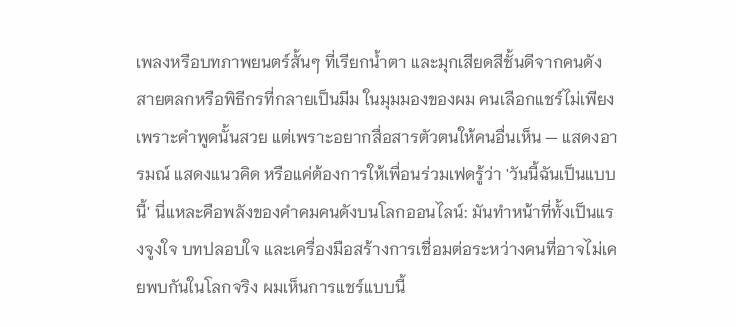เพลงหรือบทภาพยนตร์สั้นๆ ที่เรียกน้ำตา และมุกเสียดสีชั้นดีจากคนดังสายตลกหรือพิธีกรที่กลายเป็นมีม ในมุมมองของผม คนเลือกแชร์ไม่เพียงเพราะคำพูดนั้นสวย แต่เพราะอยากสื่อสารตัวตนให้คนอื่นเห็น — แสดงอารมณ์ แสดงแนวคิด หรือแค่ต้องการให้เพื่อนร่วมเฟดรู้ว่า 'วันนี้ฉันเป็นแบบนี้' นี่แหละคือพลังของคำคมคนดังบนโลกออนไลน์: มันทำหน้าที่ทั้งเป็นแรงจูงใจ บทปลอบใจ และเครื่องมือสร้างการเชื่อมต่อระหว่างคนที่อาจไม่เคยพบกันในโลกจริง ผมเห็นการแชร์แบบนี้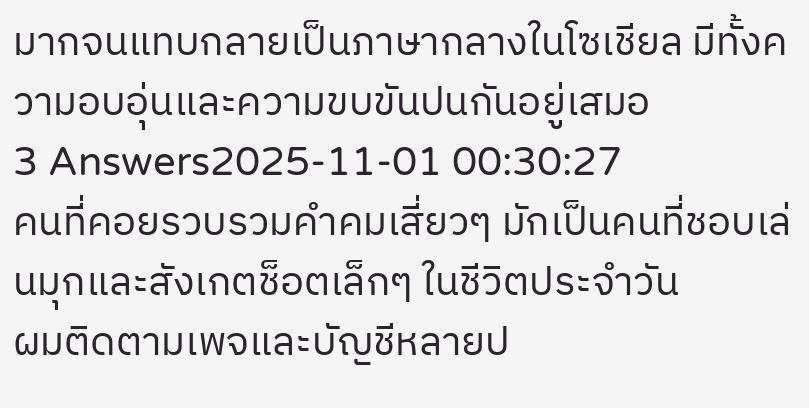มากจนแทบกลายเป็นภาษากลางในโซเชียล มีทั้งความอบอุ่นและความขบขันปนกันอยู่เสมอ
3 Answers2025-11-01 00:30:27
คนที่คอยรวบรวมคำคมเสี่ยวๆ มักเป็นคนที่ชอบเล่นมุกและสังเกตช็อตเล็กๆ ในชีวิตประจำวัน
ผมติดตามเพจและบัญชีหลายป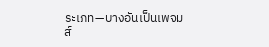ระเภท—บางอันเป็นเพจมส์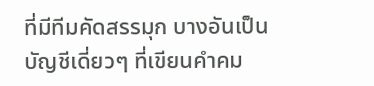ที่มีทีมคัดสรรมุก บางอันเป็นบัญชีเดี่ยวๆ ที่เขียนคำคม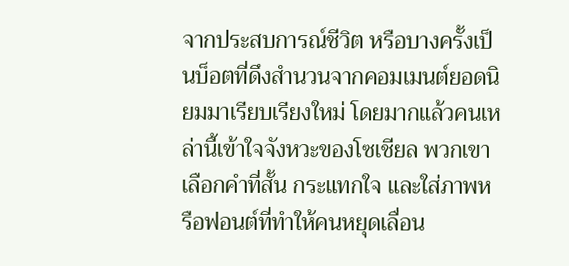จากประสบการณ์ชีวิต หรือบางครั้งเป็นบ็อตที่ดึงสำนวนจากคอมเมนต์ยอดนิยมมาเรียบเรียงใหม่ โดยมากแล้วคนเหล่านี้เข้าใจจังหวะของโซเชียล พวกเขาเลือกคำที่สั้น กระแทกใจ และใส่ภาพหรือฟอนต์ที่ทำให้คนหยุดเลื่อน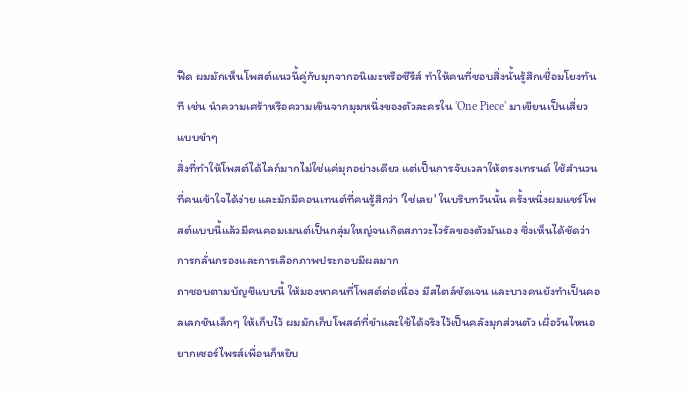ฟีด ผมมักเห็นโพสต์แนวนี้คู่กับมุกจากอนิเมะหรือซีรีส์ ทำให้คนที่ชอบสิ่งนั้นรู้สึกเชื่อมโยงทันที เช่น นำความเศร้าหรือความเขินจากมุมหนึ่งของตัวละครใน 'One Piece' มาเขียนเป็นเสี่ยวแบบขำๆ
สิ่งที่ทำให้โพสต์ได้ไลก์มากไม่ใช่แค่มุกอย่างเดียว แต่เป็นการจับเวลาให้ตรงเทรนด์ ใช้สำนวนที่คนเข้าใจได้ง่าย และมักมีคอนเทนต์ที่คนรู้สึกว่า 'ใช่เลย' ในบริบทวันนั้น ครั้งหนึ่งผมแชร์โพสต์แบบนี้แล้วมีคนคอมเมนต์เป็นกลุ่มใหญ่จนเกิดสภาวะไวรัลของตัวมันเอง ซึ่งเห็นได้ชัดว่าการกลั่นกรองและการเลือกภาพประกอบมีผลมาก
ถาชอบตามบัญชีแบบนี้ ให้มองหาคนที่โพสต์ต่อเนื่อง มีสไตล์ชัดเจน และบางคนยังทำเป็นคอลเลกชันเล็กๆ ให้เก็บไว้ ผมมักเก็บโพสต์ที่ขำและใช้ได้จริงไว้เป็นคลังมุกส่วนตัว เผื่อวันไหนอยากเซอร์ไพรส์เพื่อนก็หยิบ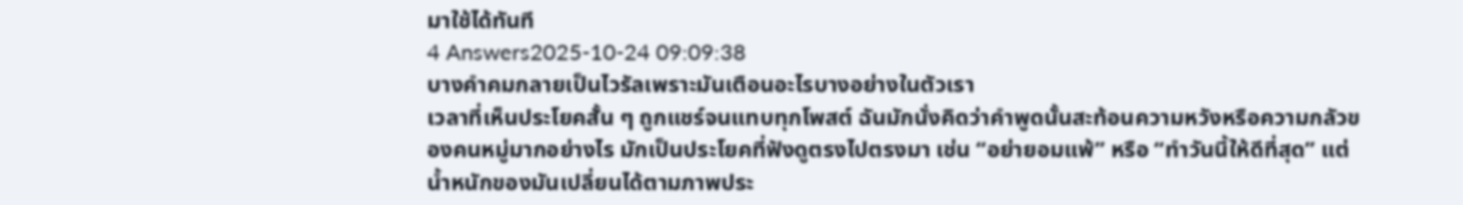มาใช้ได้ทันที
4 Answers2025-10-24 09:09:38
บางคำคมกลายเป็นไวรัลเพราะมันเตือนอะไรบางอย่างในตัวเรา
เวลาที่เห็นประโยคสั้น ๆ ถูกแชร์จนแทบทุกโพสต์ ฉันมักนั่งคิดว่าคำพูดนั้นสะท้อนความหวังหรือความกลัวของคนหมู่มากอย่างไร มักเป็นประโยคที่ฟังดูตรงไปตรงมา เช่น “อย่ายอมแพ้” หรือ “ทำวันนี้ให้ดีที่สุด” แต่น้ำหนักของมันเปลี่ยนได้ตามภาพประ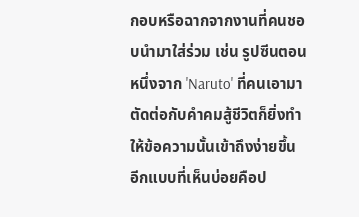กอบหรือฉากจากงานที่คนชอบนำมาใส่ร่วม เช่น รูปซีนตอนหนึ่งจาก 'Naruto' ที่คนเอามาตัดต่อกับคำคมสู้ชีวิตก็ยิ่งทำให้ข้อความนั้นเข้าถึงง่ายขึ้น
อีกแบบที่เห็นบ่อยคือป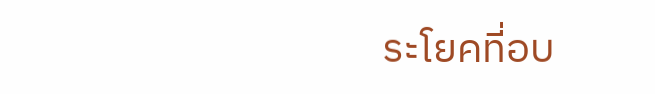ระโยคที่อบ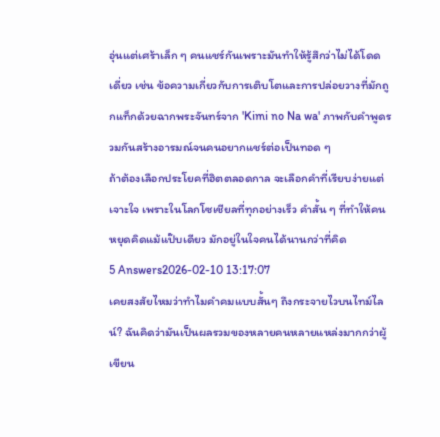อุ่นแต่เศร้าเล็ก ๆ คนแชร์กันเพราะมันทำให้รู้สึกว่าไม่ได้โดดเดี่ยว เช่น ข้อความเกี่ยวกับการเติบโตและการปล่อยวางที่มักถูกแท็กด้วยฉากพระจันทร์จาก 'Kimi no Na wa' ภาพกับคำพูดรวมกันสร้างอารมณ์จนคนอยากแชร์ต่อเป็นทอด ๆ
ถ้าต้องเลือกประโยคที่ฮิตตลอดกาล จะเลือกคำที่เรียบง่ายแต่เจาะใจ เพราะในโลกโซเชียลที่ทุกอย่างเร็ว คำสั้น ๆ ที่ทำให้คนหยุดคิดแม้แป๊บเดียว มักอยู่ในใจคนได้นานกว่าที่คิด
5 Answers2026-02-10 13:17:07
เคยสงสัยไหมว่าทำไมคำคมแบบสั้นๆ ถึงกระจายไวบนไทม์ไลน์? ฉันคิดว่ามันเป็นผลรวมของหลายคนหลายแหล่งมากกว่าผู้เขียน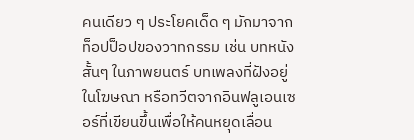คนเดียว ๆ ประโยคเด็ด ๆ มักมาจากท็อปป็อปของวาทกรรม เช่น บทหนังสั้นๆ ในภาพยนตร์ บทเพลงที่ฝังอยู่ในโฆษณา หรือทวีตจากอินฟลูเอนเซอร์ที่เขียนขึ้นเพื่อให้คนหยุดเลื่อน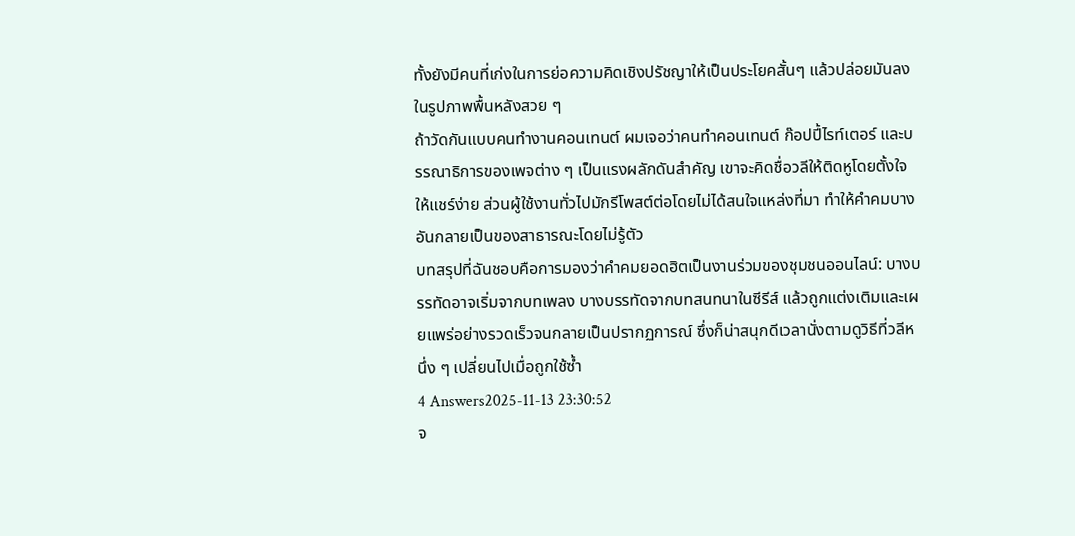ทั้งยังมีคนที่เก่งในการย่อความคิดเชิงปรัชญาให้เป็นประโยคสั้นๆ แล้วปล่อยมันลงในรูปภาพพื้นหลังสวย ๆ
ถ้าวัดกันแบบคนทำงานคอนเทนต์ ผมเจอว่าคนทำคอนเทนต์ ก๊อปปี้ไรท์เตอร์ และบรรณาธิการของเพจต่าง ๆ เป็นแรงผลักดันสำคัญ เขาจะคิดชื่อวลีให้ติดหูโดยตั้งใจให้แชร์ง่าย ส่วนผู้ใช้งานทั่วไปมักรีโพสต์ต่อโดยไม่ได้สนใจแหล่งที่มา ทำให้คำคมบางอันกลายเป็นของสาธารณะโดยไม่รู้ตัว
บทสรุปที่ฉันชอบคือการมองว่าคำคมยอดฮิตเป็นงานร่วมของชุมชนออนไลน์: บางบรรทัดอาจเริ่มจากบทเพลง บางบรรทัดจากบทสนทนาในซีรีส์ แล้วถูกแต่งเติมและเผยแพร่อย่างรวดเร็วจนกลายเป็นปรากฏการณ์ ซึ่งก็น่าสนุกดีเวลานั่งตามดูวิธีที่วลีหนึ่ง ๆ เปลี่ยนไปเมื่อถูกใช้ซ้ำ
4 Answers2025-11-13 23:30:52
จ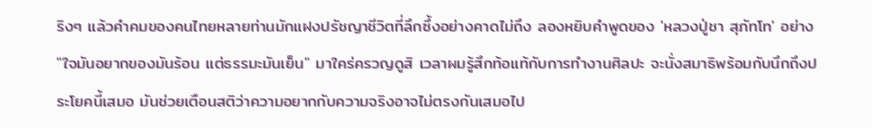ริงๆ แล้วคำคมของคนไทยหลายท่านมักแฝงปรัชญาชีวิตที่ลึกซึ้งอย่างคาดไม่ถึง ลองหยิบคำพูดของ 'หลวงปู่ชา สุภัทโท' อย่าง "ใจมันอยากของมันร้อน แต่ธรรมะมันเย็น" มาใคร่ครวญดูสิ เวลาผมรู้สึกท้อแท้กับการทำงานศิลปะ จะนั่งสมาธิพร้อมกับนึกถึงประโยคนี้เสมอ มันช่วยเตือนสติว่าความอยากกับความจริงอาจไม่ตรงกันเสมอไป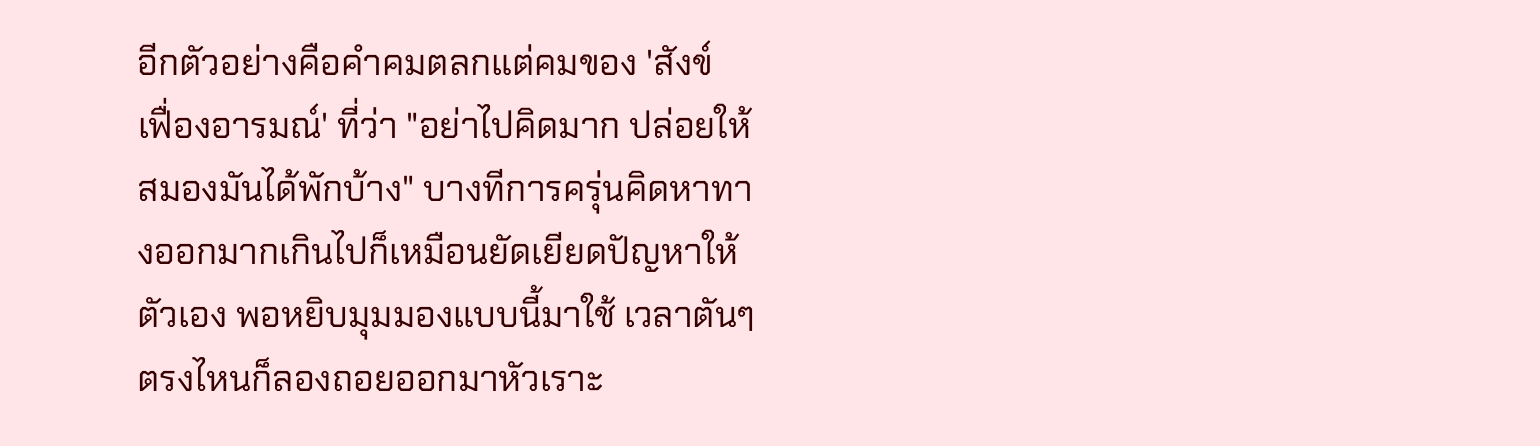อีกตัวอย่างคือคำคมตลกแต่คมของ 'สังข์ เฟื่องอารมณ์' ที่ว่า "อย่าไปคิดมาก ปล่อยให้สมองมันได้พักบ้าง" บางทีการครุ่นคิดหาทางออกมากเกินไปก็เหมือนยัดเยียดปัญหาให้ตัวเอง พอหยิบมุมมองแบบนี้มาใช้ เวลาตันๆ ตรงไหนก็ลองถอยออกมาหัวเราะ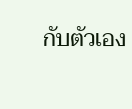กับตัวเอง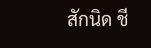สักนิด ชี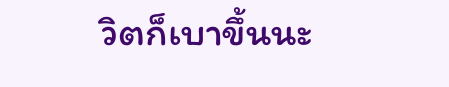วิตก็เบาขึ้นนะ